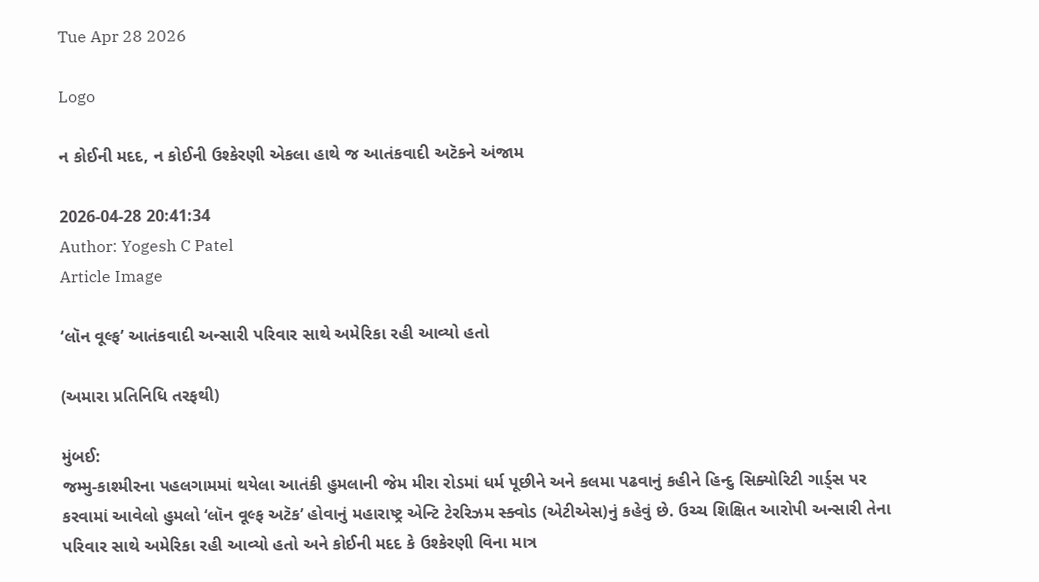Tue Apr 28 2026

Logo

ન કોઈની મદદ, ન કોઈની ઉશ્કેરણી એકલા હાથે જ આતંકવાદી અટૅકને અંજામ

2026-04-28 20:41:34
Author: Yogesh C Patel
Article Image

‘લૉન વૂલ્ફ’ આતંકવાદી અન્સારી પરિવાર સાથે અમેરિકા રહી આવ્યો હતો

(અમારા પ્રતિનિધિ તરફથી)

મુંબઈ:
જમ્મુ-કાશ્મીરના પહલગામમાં થયેલા આતંકી હુમલાની જેમ મીરા રોડમાં ધર્મ પૂછીને અને કલમા પઢવાનું કહીને હિન્દુ સિક્યોરિટી ગાર્ડ્સ પર કરવામાં આવેલો હુમલો ‘લૉન વૂલ્ફ અટૅક’ હોવાનું મહારાષ્ટ્ર એન્ટિ ટેરરિઝમ સ્ક્વોડ (એટીએસ)નું કહેવું છે. ઉચ્ચ શિક્ષિત આરોપી અન્સારી તેના પરિવાર સાથે અમેરિકા રહી આવ્યો હતો અને કોઈની મદદ કે ઉશ્કેરણી વિના માત્ર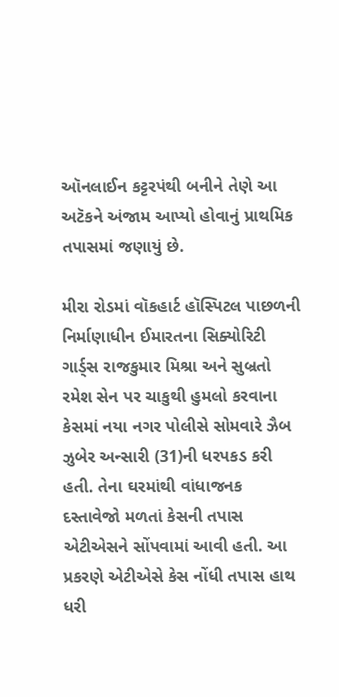ઑનલાઈન કટ્ટરપંથી બનીને તેણે આ અટૅકને અંજામ આપ્યો હોવાનું પ્રાથમિક તપાસમાં જણાયું છે.

મીરા રોડમાં વૉકહાર્ટ હૉસ્પિટલ પાછળની નિર્માણાધીન ઈમારતના સિક્યોરિટી ગાર્ડ્સ રાજકુમાર મિશ્રા અને સુબ્રતો રમેશ સેન પર ચાકુથી હુમલો કરવાના કેસમાં નયા નગર પોલીસે સોમવારે ઝૈબ ઝુબેર અન્સારી (31)ની ધરપકડ કરી હતી. તેના ઘરમાંથી વાંધાજનક દસ્તાવેજો મળતાં કેસની તપાસ એટીએસને સોંપવામાં આવી હતી. આ પ્રકરણે એટીએસે કેસ નોંધી તપાસ હાથ ધરી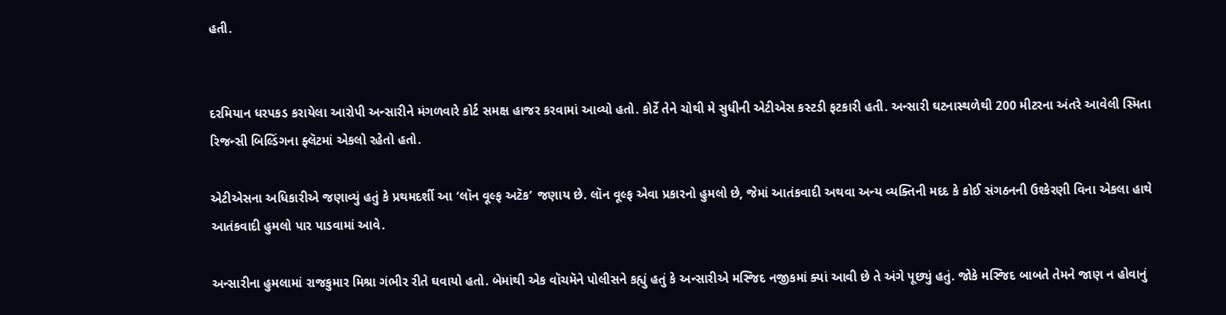હતી.


દરમિયાન ધરપકડ કરાયેલા આરોપી અન્સારીને મંગળવારે કોર્ટ સમક્ષ હાજર કરવામાં આવ્યો હતો. કોર્ટે તેને ચોથી મે સુધીની એટીએસ કસ્ટડી ફટકારી હતી. અન્સારી ઘટનાસ્થળેથી 200 મીટરના અંતરે આવેલી સ્મિતા રિજન્સી બિલ્ડિંગના ફ્લૅટમાં એકલો રહેતો હતો.

એટીએસના અધિકારીએ જણાવ્યું હતું કે પ્રથમદર્શી આ ‘લૉન વૂલ્ફ અટૅક’ જણાય છે. લૉન વૂલ્ફ એવા પ્રકારનો હુમલો છે, જેમાં આતંકવાદી અથવા અન્ય વ્યક્તિની મદદ કે કોઈ સંગઠનની ઉશ્કેરણી વિના એકલા હાથે આતંકવાદી હુમલો પાર પાડવામાં આવે.

અન્સારીના હુમલામાં રાજકુમાર મિશ્રા ગંભીર રીતે ઘવાયો હતો. બેમાંથી એક વૉચમૅને પોલીસને કહ્યું હતું કે અન્સારીએ મસ્જિદ નજીકમાં ક્યાં આવી છે તે અંગે પૂછ્યું હતું. જોકે મસ્જિદ બાબતે તેમને જાણ ન હોવાનું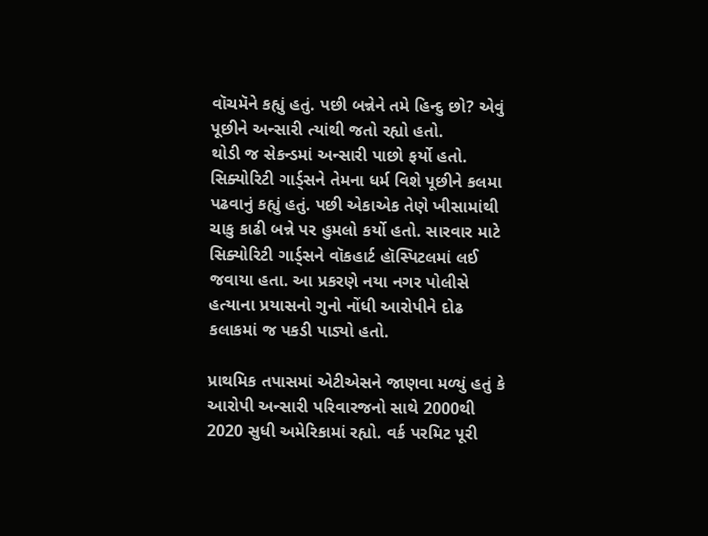વૉચમૅને કહ્યું હતું. પછી બન્નેને તમે હિન્દુ છો? એવું પૂછીને અન્સારી ત્યાંથી જતો રહ્યો હતો.
થોડી જ સેકન્ડમાં અન્સારી પાછો ફર્યો હતો. સિક્યોરિટી ગાર્ડ્સને તેમના ધર્મ વિશે પૂછીને કલમા પઢવાનું કહ્યું હતું. પછી એકાએક તેણે ખીસામાંથી ચાકુ કાઢી બન્ને પર હુમલો કર્યો હતો. સારવાર માટે સિક્યોરિટી ગાર્ડ્સને વૉકહાર્ટ હૉસ્પિટલમાં લઈ જવાયા હતા. આ પ્રકરણે નયા નગર પોલીસે હત્યાના પ્રયાસનો ગુનો નોંધી આરોપીને દોઢ કલાકમાં જ પકડી પાડ્યો હતો.

પ્રાથમિક તપાસમાં એટીએસને જાણવા મળ્યું હતું કે આરોપી અન્સારી પરિવારજનો સાથે 2000થી 2020 સુધી અમેરિકામાં રહ્યો. વર્ક પરમિટ પૂરી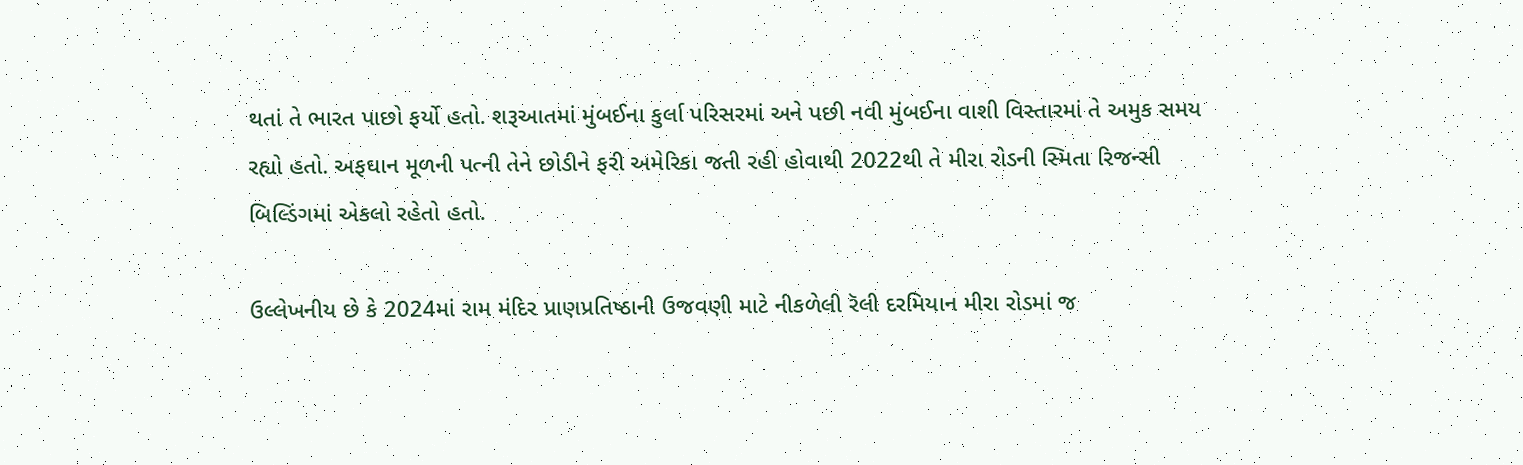થતાં તે ભારત પાછો ફર્યો હતો. શરૂઆતમાં મુંબઈના કુર્લા પરિસરમાં અને પછી નવી મુંબઈના વાશી વિસ્તારમાં તે અમુક સમય રહ્યો હતો. અફઘાન મૂળની પત્ની તેને છોડીને ફરી અમેરિકા જતી રહી હોવાથી 2022થી તે મીરા રોડની સ્મિતા રિજન્સી બિલ્ડિંગમાં એકલો રહેતો હતો.

ઉલ્લેખનીય છે કે 2024માં રામ મંદિર પ્રાણપ્રતિષ્ઠાની ઉજવણી માટે નીકળેલી રૅલી દરમિયાન મીરા રોડમાં જ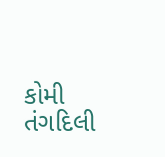કોમી તંગદિલી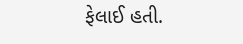ફેલાઈ હતી.